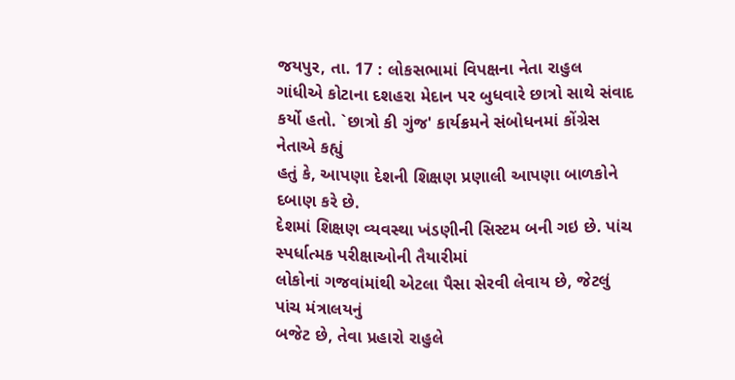જયપુર, તા. 17 : લોકસભામાં વિપક્ષના નેતા રાહુલ
ગાંધીએ કોટાના દશહરા મેદાન પર બુધવારે છાત્રો સાથે સંવાદ કર્યો હતો. `છાત્રો કી ગુંજ' કાર્યક્રમને સંબોધનમાં કોંગ્રેસ નેતાએ કહ્યું
હતું કે, આપણા દેશની શિક્ષણ પ્રણાલી આપણા બાળકોને દબાણ કરે છે.
દેશમાં શિક્ષણ વ્યવસ્થા ખંડણીની સિસ્ટમ બની ગઇ છે. પાંચ સ્પર્ધાત્મક પરીક્ષાઓની તૈયારીમાં
લોકોનાં ગજવાંમાંથી એટલા પૈસા સેરવી લેવાય છે, જેટલું પાંચ મંત્રાલયનું
બજેટ છે, તેવા પ્રહારો રાહુલે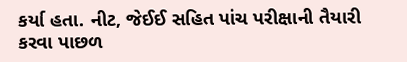કર્યા હતા. નીટ, જેઈઈ સહિત પાંચ પરીક્ષાની તૈયારી કરવા પાછળ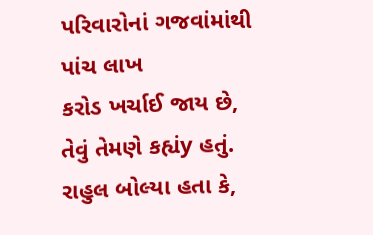પરિવારોનાં ગજવાંમાંથી પાંચ લાખ
કરોડ ખર્ચાઈ જાય છે, તેવું તેમણે કહ્યંy હતું. રાહુલ બોલ્યા હતા કે,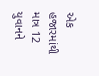એક હજારમાંથી માત્ર 12 યુવાનને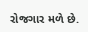રોજગાર મળે છે.